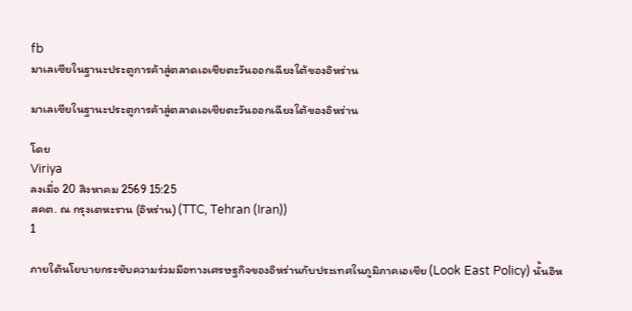fb
มาเลเซียในฐานะประตูการค้าสู่ตลาดเอเชียตะวันออกเฉียงใต้ของอิหร่าน

มาเลเซียในฐานะประตูการค้าสู่ตลาดเอเชียตะวันออกเฉียงใต้ของอิหร่าน

โดย
Viriya
ลงเมื่อ 20 สิงหาคม 2569 15:25
สคต. ณ กรุงเตหะราน (อิหร่าน) (TTC, Tehran (Iran))
1

ภายใต้นโยบายกระชับความร่วมมือทางเศรษฐกิจของอิหร่านกับประเทศในภูมิภาคเอเชีย (Look East Policy) นั้นอิห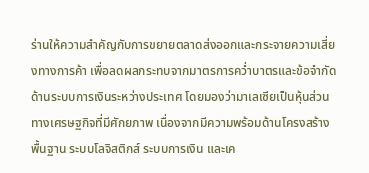ร่านให้ความสำคัญกับการขยายตลาดส่งออกและกระจายความเสี่ยงทางการค้า เพื่อลดผลกระทบจากมาตรการคว่ำบาตรและข้อจำกัดด้านระบบการเงินระหว่างประเทศ โดยมองว่ามาเลเซียเป็นหุ้นส่วนทางเศรษฐกิจที่มีศักยภาพ เนื่องจากมีความพร้อมด้านโครงสร้างพื้นฐาน ระบบโลจิสติกส์ ระบบการเงิน และเค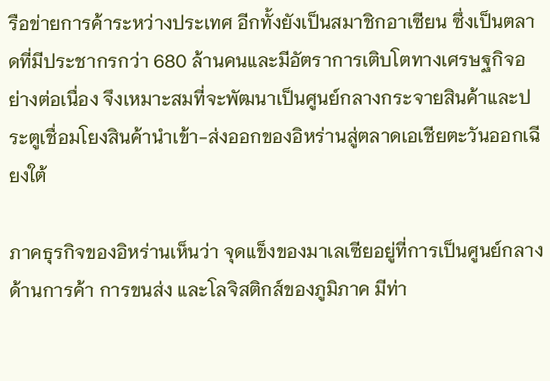รือข่ายการค้าระหว่างประเทศ อีกทั้งยังเป็นสมาชิกอาเซียน ซึ่งเป็นตลาดที่มีประชากรกว่า 680 ล้านคนและมีอัตราการเติบโตทางเศรษฐกิจอย่างต่อเนื่อง จึงเหมาะสมที่จะพัฒนาเป็นศูนย์กลางกระจายสินค้าและประตูเชื่อมโยงสินค้านำเข้า-ส่งออกของอิหร่านสู่ตลาดเอเชียตะวันออกเฉียงใต้

ภาคธุรกิจของอิหร่านเห็นว่า จุดแข็งของมาเลเซียอยู่ที่การเป็นศูนย์กลางด้านการค้า การขนส่ง และโลจิสติกส์ของภูมิภาค มีท่า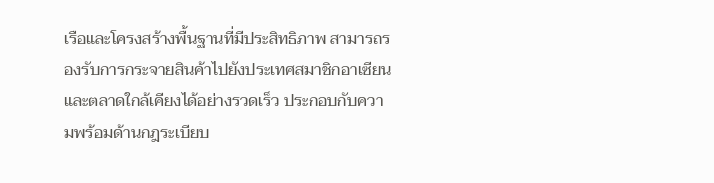เรือและโครงสร้างพื้นฐานที่มีประสิทธิภาพ สามารถรองรับการกระจายสินค้าไปยังประเทศสมาชิกอาเซียนและตลาดใกล้เคียงได้อย่างรวดเร็ว ประกอบกับความพร้อมด้านกฎระเบียบ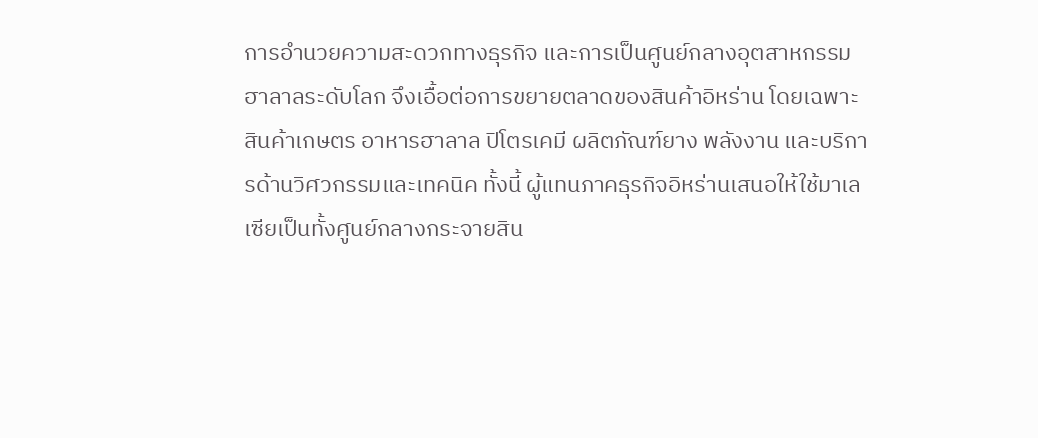การอำนวยความสะดวกทางธุรกิจ และการเป็นศูนย์กลางอุตสาหกรรม   ฮาลาลระดับโลก จึงเอื้อต่อการขยายตลาดของสินค้าอิหร่าน โดยเฉพาะสินค้าเกษตร อาหารฮาลาล ปิโตรเคมี ผลิตภัณฑ์ยาง พลังงาน และบริการด้านวิศวกรรมและเทคนิค ทั้งนี้ ผู้แทนภาคธุรกิจอิหร่านเสนอให้ใช้มาเลเซียเป็นทั้งศูนย์กลางกระจายสิน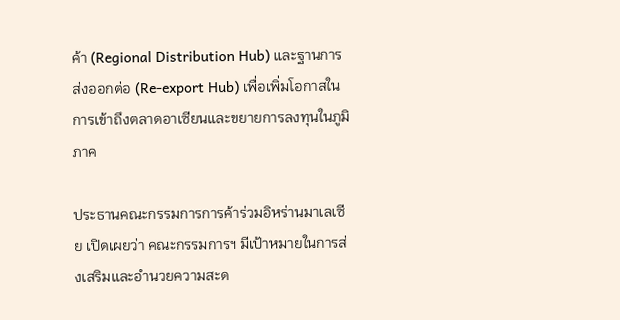ค้า (Regional Distribution Hub) และฐานการส่งออกต่อ (Re-export Hub) เพื่อเพิ่มโอกาสในการเข้าถึงตลาดอาเซียนและขยายการลงทุนในภูมิภาค

ประธานคณะกรรมการการค้าร่วมอิหร่านมาเลเซีย เปิดเผยว่า คณะกรรมการฯ มีเป้าหมายในการส่งเสริมและอำนวยความสะด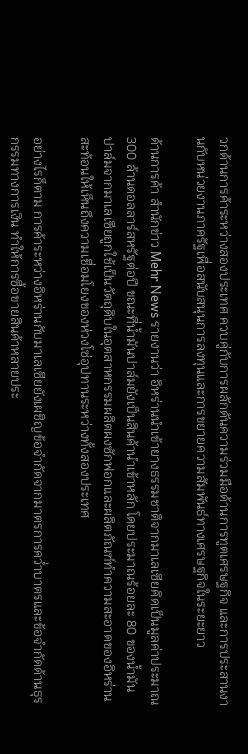วกด้านการค้าระหว่างสองประเทศ ควบคู่กับการผลักดันความร่วมมือด้านการทูตเศรษฐกิจ และการประสานงานกับหน่วยงานภาครัฐเพื่อสนับสนุนการลงทุนและการขยายความสัมพันธ์ทางเศรษฐกิจในระยะยาว

ด้านการค้า สำนักข่าว Mehr News รายงานว่า อิหร่านนำเข้ายางธรรมชาติจากมาเลเซียคิดเป็นมูลค่าประมาณ 300 ล้านดอลลาร์สหรัฐต่อปี ขณะที่น้ำมันปาล์มยังเป็นสินค้านำเข้าหลัก โดยประมาณร้อยละ 80 ของน้ำมันปาล์มจากมาเลเซียถูกใช้เป็นวัตถุดิบในอุตสาหกรรมผลิตผงซักฟอกและผลิตภัณฑ์ทำความสะอาดของอิหร่าน สะท้อนให้เห็นถึงความเชื่อมโยงของห่วงโซ่อุปทานระหว่างทั้งสองประเทศ

อย่างไรก็ตาม การค้าระหว่างอิหร่านกับมาเลเซียยังเผชิญข้อจำกัดจากมาตรการคว่ำบาตรและข้อจำกัดด้านธุรกรรมทางการเงิน ทำให้การซื้อขายสินค้าหลายประ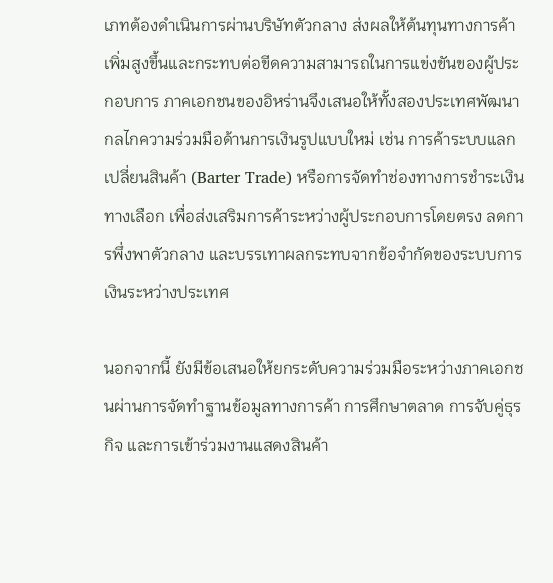เภทต้องดำเนินการผ่านบริษัทตัวกลาง ส่งผลให้ต้นทุนทางการค้าเพิ่มสูงขึ้นและกระทบต่อขีดความสามารถในการแข่งขันของผู้ประกอบการ ภาคเอกชนของอิหร่านจึงเสนอให้ทั้งสองประเทศพัฒนากลไกความร่วมมือด้านการเงินรูปแบบใหม่ เช่น การค้าระบบแลกเปลี่ยนสินค้า (Barter Trade) หรือการจัดทำช่องทางการชำระเงินทางเลือก เพื่อส่งเสริมการค้าระหว่างผู้ประกอบการโดยตรง ลดการพึ่งพาตัวกลาง และบรรเทาผลกระทบจากข้อจำกัดของระบบการเงินระหว่างประเทศ

นอกจากนี้ ยังมีข้อเสนอให้ยกระดับความร่วมมือระหว่างภาคเอกชนผ่านการจัดทำฐานข้อมูลทางการค้า การศึกษาตลาด การจับคู่ธุรกิจ และการเข้าร่วมงานแสดงสินค้า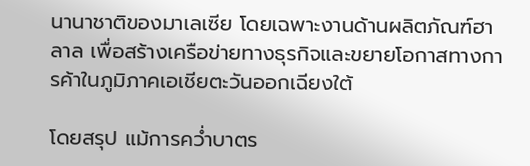นานาชาติของมาเลเซีย โดยเฉพาะงานด้านผลิตภัณฑ์ฮาลาล เพื่อสร้างเครือข่ายทางธุรกิจและขยายโอกาสทางการค้าในภูมิภาคเอเชียตะวันออกเฉียงใต้

โดยสรุป แม้การคว่ำบาตร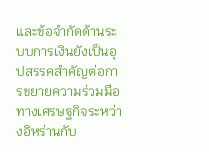และข้อจำกัดด้านระบบการเงินยังเป็นอุปสรรคสำคัญต่อการขยายความร่วมมือทางเศรษฐกิจระหว่างอิหร่านกับ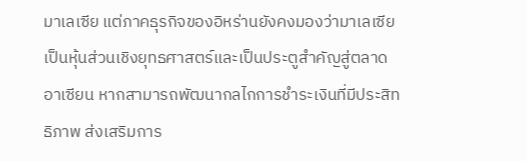มาเลเซีย แต่ภาคธุรกิจของอิหร่านยังคงมองว่ามาเลเซียเป็นหุ้นส่วนเชิงยุทธศาสตร์และเป็นประตูสำคัญสู่ตลาดอาเซียน หากสามารถพัฒนากลไกการชำระเงินที่มีประสิทธิภาพ ส่งเสริมการ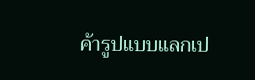ค้ารูปแบบแลกเป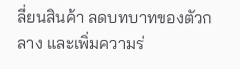ลี่ยนสินค้า ลดบทบาทของตัวกลาง และเพิ่มความร่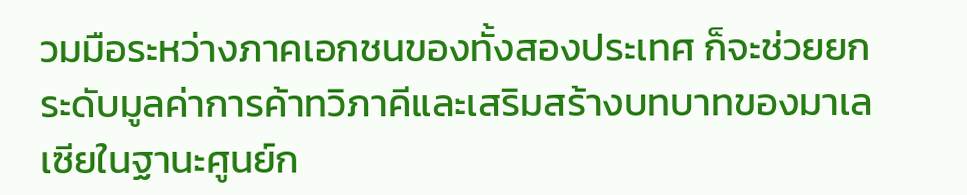วมมือระหว่างภาคเอกชนของทั้งสองประเทศ ก็จะช่วยยกระดับมูลค่าการค้าทวิภาคีและเสริมสร้างบทบาทของมาเลเซียในฐานะศูนย์ก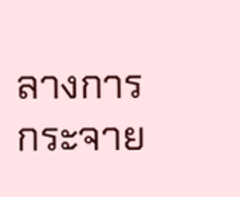ลางการกระจาย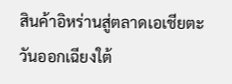สินค้าอิหร่านสู่ตลาดเอเชียตะวันออกเฉียงใต้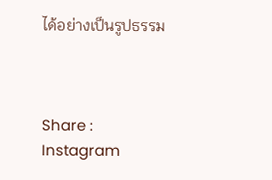ได้อย่างเป็นรูปธรรม



Share :
Instagram